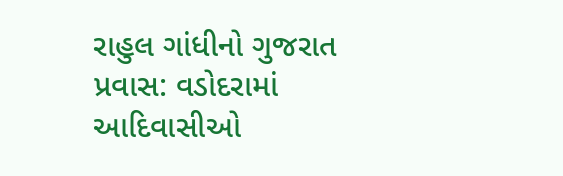રાહુલ ગાંધીનો ગુજરાત પ્રવાસ: વડોદરામાં આદિવાસીઓ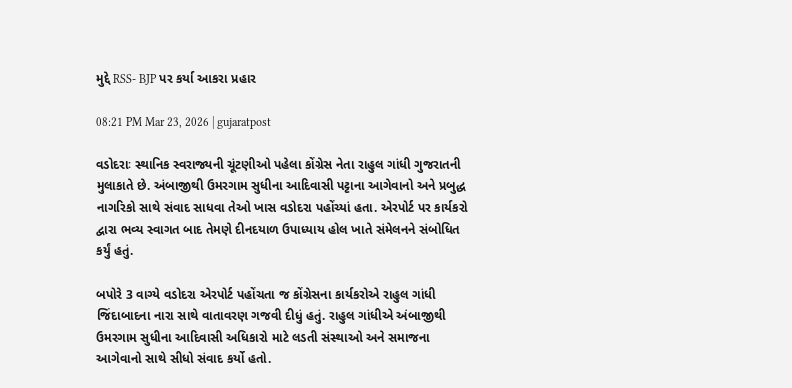મુદ્દે RSS- BJP પર કર્યા આકરા પ્રહાર

08:21 PM Mar 23, 2026 | gujaratpost

વડોદરાઃ સ્થાનિક સ્વરાજ્યની ચૂંટણીઓ પહેલા કોંગ્રેસ નેતા રાહુલ ગાંધી ગુજરાતની મુલાકાતે છે. અંબાજીથી ઉમરગામ સુધીના આદિવાસી પટ્ટાના આગેવાનો અને પ્રબુદ્ધ નાગરિકો સાથે સંવાદ સાધવા તેઓ ખાસ વડોદરા પહોંચ્યાં હતા. એરપોર્ટ પર કાર્યકરો દ્વારા ભવ્ય સ્વાગત બાદ તેમણે દીનદયાળ ઉપાધ્યાય હોલ ખાતે સંમેલનને સંબોધિત કર્યું હતું.

બપોરે 3 વાગ્યે વડોદરા એરપોર્ટ પહોંચતા જ કોંગ્રેસના કાર્યકરોએ રાહુલ ગાંધી જિંદાબાદના નારા સાથે વાતાવરણ ગજવી દીધું હતું. રાહુલ ગાંધીએ અંબાજીથી ઉમરગામ સુધીના આદિવાસી અધિકારો માટે લડતી સંસ્થાઓ અને સમાજના આગેવાનો સાથે સીધો સંવાદ કર્યો હતો.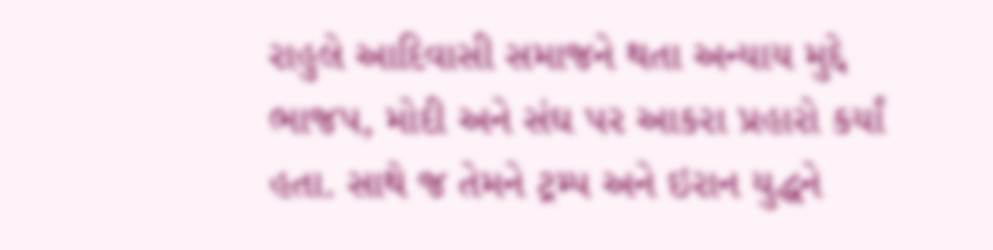રાહુલે આદિવાસી સમાજને થતા અન્યાય મુદ્દે ભાજપ, મોદી અને સંઘ પર આકરા પ્રહારો કર્યાં હતા. સાથે જ તેમને ટ્રમ્પ અને ઇરાન યુદ્ધને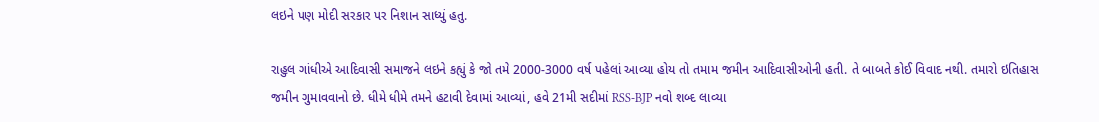લઇને પણ મોદી સરકાર પર નિશાન સાધ્યું હતુ.

રાહુલ ગાંધીએ આદિવાસી સમાજને લઇને કહ્યું કે જો તમે 2000-3000 વર્ષ પહેલાં આવ્યા હોય તો તમામ જમીન આદિવાસીઓની હતી. તે બાબતે કોઈ વિવાદ નથી. તમારો ઇતિહાસ જમીન ગુમાવવાનો છે. ધીમે ધીમે તમને હટાવી દેવામાં આવ્યાં, હવે 21મી સદીમાં RSS-BJP નવો શબ્દ લાવ્યા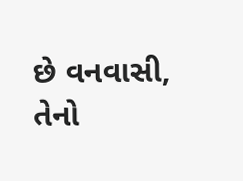છે વનવાસી, તેનો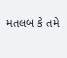મતલબ કે તમે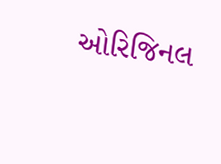ઓરિજિનલ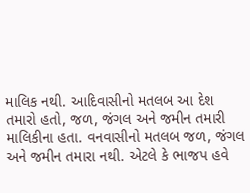માલિક નથી. આદિવાસીનો મતલબ આ દેશ તમારો હતો, જળ, જંગલ અને જમીન તમારી માલિકીના હતા. વનવાસીનો મતલબ જળ, જંગલ અને જમીન તમારા નથી. એટલે કે ભાજપ હવે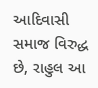આદિવાસી સમાજ વિરુદ્ધ છે, રાહુલ આ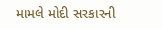મામલે મોદી સરકારની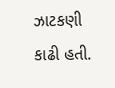ઝાટકણી કાઢી હતી.